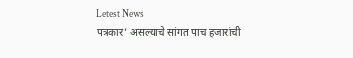Letest News
पत्रकार’ असल्याचे सांगत पाच हजारांची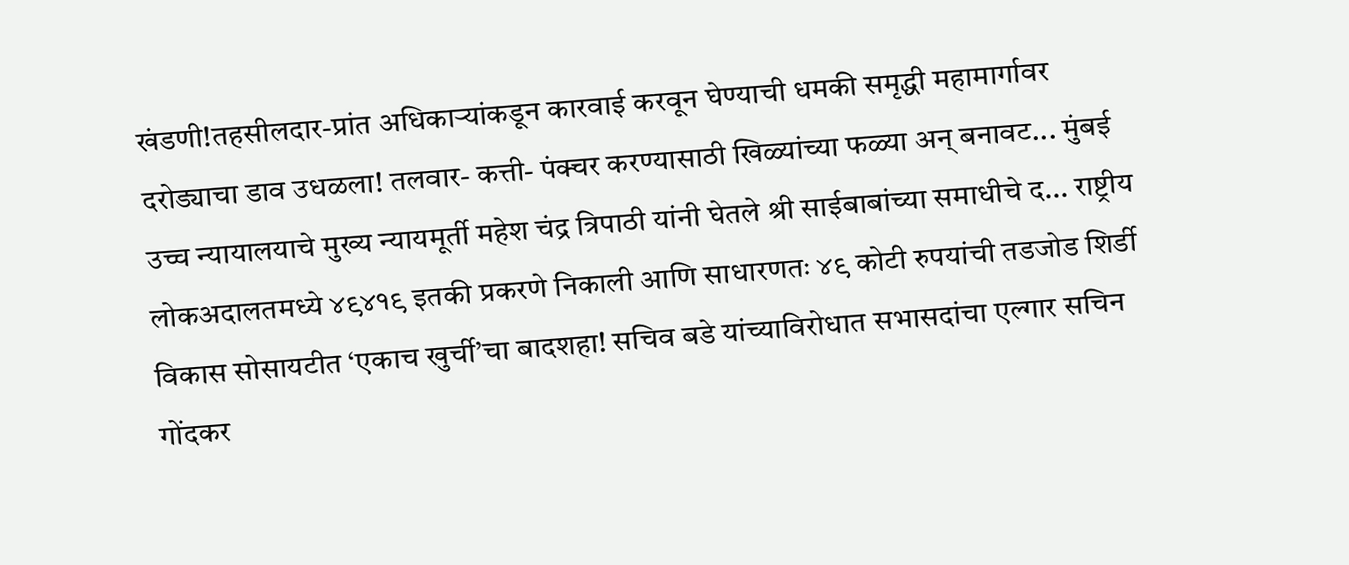खंडणी!तहसीलदार-प्रांत अधिकाऱ्यांकडून कारवाई करवून घेण्याची धमकी समृद्धी महामार्गावर दरोड्याचा डाव उधळला! तलवार- कत्ती- पंक्चर करण्यासाठी खिळ्यांच्या फळ्या अन् बनावट... मुंबई उच्च न्यायालयाचे मुख्य न्यायमूर्ती महेश चंद्र त्रिपाठी यांनी घेतले श्री साईबाबांच्या समाधीचे द... राष्ट्रीय लोकअदालतमध्ये ४९४१९ इतकी प्रकरणे निकाली आणि साधारणतः ४९ कोटी रुपयांची तडजोड शिर्डी विकास सोसायटीत ‘एकाच खुर्ची’चा बादशहा! सचिव बडे यांच्याविरोधात सभासदांचा एल्गार सचिन गोंदकर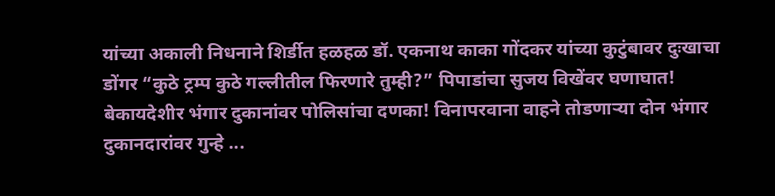यांच्या अकाली निधनाने शिर्डीत हळहळ डॉ. एकनाथ काका गोंदकर यांच्या कुटुंबावर दुःखाचा डोंगर “कुठे ट्रम्प कुठे गल्लीतील फिरणारे तुम्ही?” पिपाडांचा सुजय विखेंवर घणाघात! बेकायदेशीर भंगार दुकानांवर पोलिसांचा दणका! विनापरवाना वाहने तोडणाऱ्या दोन भंगार दुकानदारांवर गुन्हे ...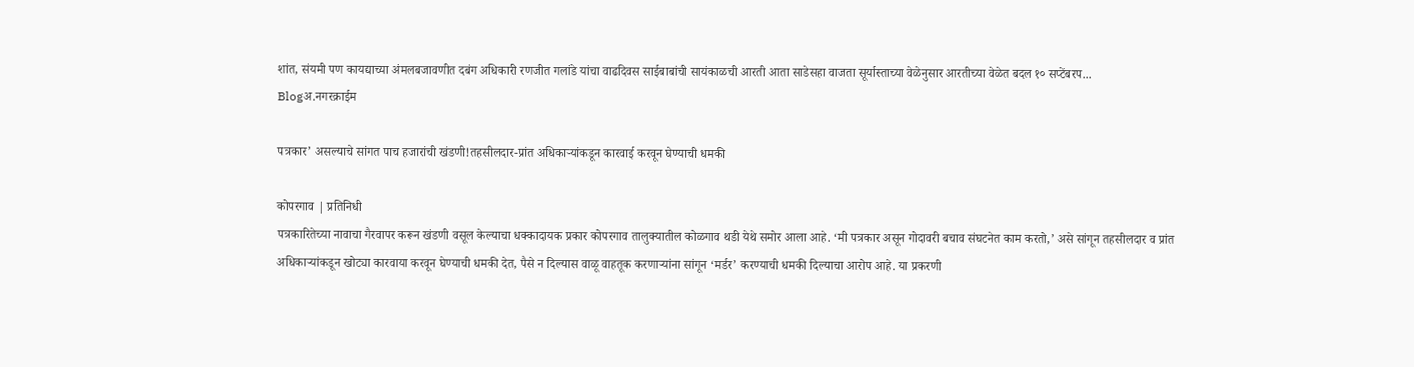शांत, संयमी पण कायद्याच्या अंमलबजावणीत दबंग अधिकारी रणजीत गलांडे यांचा वाढदिवस साईबाबांची सायंकाळची आरती आता साडेसहा वाजता सूर्यास्ताच्या वेळेनुसार आरतीच्या वेळेत बदल १० सप्टेंबरप...
Blogअ.नगरक्राईम

पत्रकार’ असल्याचे सांगत पाच हजारांची खंडणी!तहसीलदार-प्रांत अधिकाऱ्यांकडून कारवाई करवून घेण्याची धमकी

कोपरगाव | प्रतिनिधी
पत्रकारितेच्या नावाचा गैरवापर करून खंडणी वसूल केल्याचा धक्कादायक प्रकार कोपरगाव तालुक्यातील कोळगाव थडी येथे समोर आला आहे. ‘मी पत्रकार असून गोदावरी बचाव संघटनेत काम करतो,’ असे सांगून तहसीलदार व प्रांत अधिकाऱ्यांकडून खोट्या कारवाया करवून घेण्याची धमकी देत, पैसे न दिल्यास वाळू वाहतूक करणाऱ्यांना सांगून ‘मर्डर’ करण्याची धमकी दिल्याचा आरोप आहे. या प्रकरणी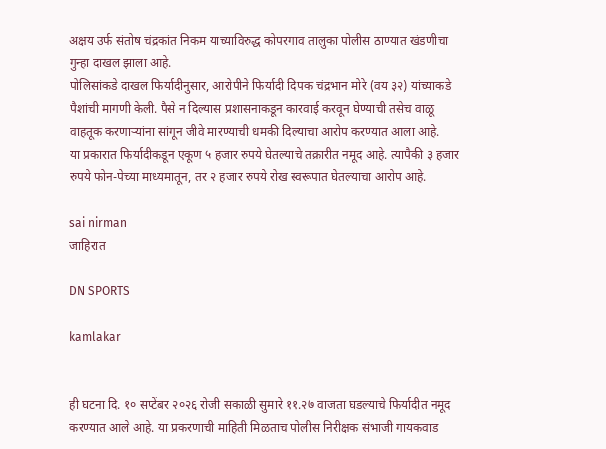अक्षय उर्फ संतोष चंद्रकांत निकम याच्याविरुद्ध कोपरगाव तालुका पोलीस ठाण्यात खंडणीचा गुन्हा दाखल झाला आहे.
पोलिसांकडे दाखल फिर्यादीनुसार, आरोपीने फिर्यादी दिपक चंद्रभान मोरे (वय ३२) यांच्याकडे पैशांची मागणी केली. पैसे न दिल्यास प्रशासनाकडून कारवाई करवून घेण्याची तसेच वाळू वाहतूक करणाऱ्यांना सांगून जीवे मारण्याची धमकी दिल्याचा आरोप करण्यात आला आहे.
या प्रकारात फिर्यादीकडून एकूण ५ हजार रुपये घेतल्याचे तक्रारीत नमूद आहे. त्यापैकी ३ हजार रुपये फोन-पेच्या माध्यमातून, तर २ हजार रुपये रोख स्वरूपात घेतल्याचा आरोप आहे.

sai nirman
जाहिरात

DN SPORTS

kamlakar


ही घटना दि. १० सप्टेंबर २०२६ रोजी सकाळी सुमारे ११.२७ वाजता घडल्याचे फिर्यादीत नमूद करण्यात आले आहे. या प्रकरणाची माहिती मिळताच पोलीस निरीक्षक संभाजी गायकवाड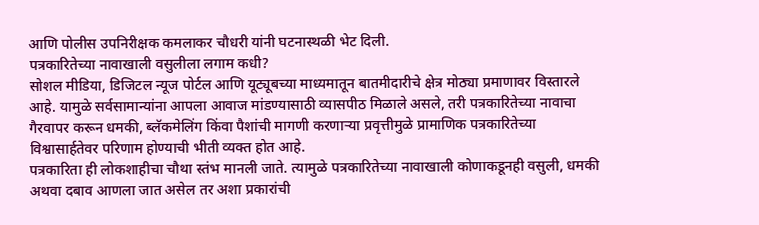आणि पोलीस उपनिरीक्षक कमलाकर चौधरी यांनी घटनास्थळी भेट दिली.
पत्रकारितेच्या नावाखाली वसुलीला लगाम कधी?
सोशल मीडिया, डिजिटल न्यूज पोर्टल आणि यूट्यूबच्या माध्यमातून बातमीदारीचे क्षेत्र मोठ्या प्रमाणावर विस्तारले आहे. यामुळे सर्वसामान्यांना आपला आवाज मांडण्यासाठी व्यासपीठ मिळाले असले, तरी पत्रकारितेच्या नावाचा गैरवापर करून धमकी, ब्लॅकमेलिंग किंवा पैशांची मागणी करणाऱ्या प्रवृत्तीमुळे प्रामाणिक पत्रकारितेच्या विश्वासार्हतेवर परिणाम होण्याची भीती व्यक्त होत आहे.
पत्रकारिता ही लोकशाहीचा चौथा स्तंभ मानली जाते. त्यामुळे पत्रकारितेच्या नावाखाली कोणाकडूनही वसुली, धमकी अथवा दबाव आणला जात असेल तर अशा प्रकारांची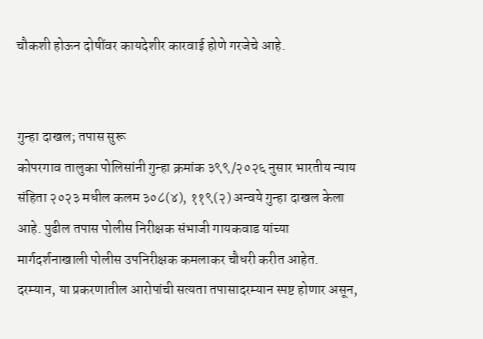चौकशी होऊन दोषींवर कायदेशीर कारवाई होणे गरजेचे आहे.


गुन्हा दाखल; तपास सुरू
कोपरगाव तालुका पोलिसांनी गुन्हा क्रमांक ३९९/२०२६ नुसार भारतीय न्याय संहिता २०२३ मधील कलम ३०८(४), ११९(२) अन्वये गुन्हा दाखल केला आहे. पुढील तपास पोलीस निरीक्षक संभाजी गायकवाड यांच्या मार्गदर्शनाखाली पोलीस उपनिरीक्षक कमलाकर चौधरी करीत आहेत.
दरम्यान, या प्रकरणातील आरोपांची सत्यता तपासादरम्यान स्पष्ट होणार असून,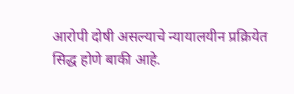आरोपी दोषी असल्याचे न्यायालयीन प्रक्रियेत सिद्ध होणे बाकी आहे.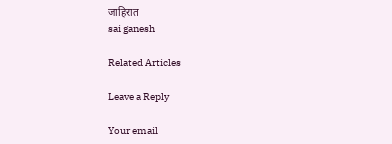जाहिरात
sai ganesh

Related Articles

Leave a Reply

Your email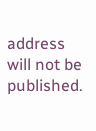address will not be published.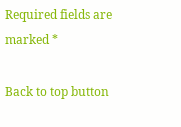Required fields are marked *

Back to top button